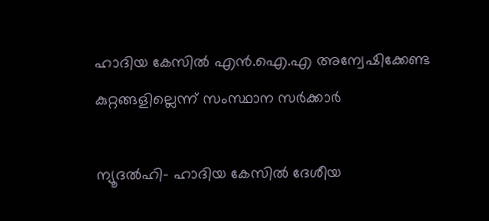ഹാദിയ കേസില്‍ എന്‍.ഐ.എ അന്വേഷിക്കേണ്ട കുറ്റങ്ങളില്ലെന്ന് സംസ്ഥാന സര്‍ക്കാര്‍

ന്യൂദല്‍ഹി- ഹാദിയ കേസില്‍ ദേശീയ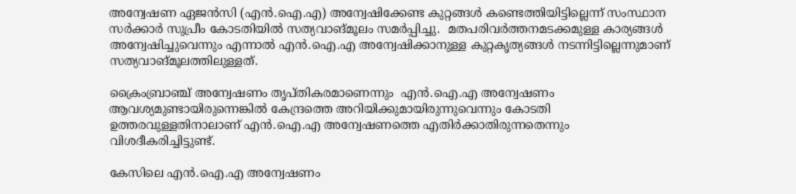അന്വേഷണ ഏജന്‍സി (എന്‍.ഐ.എ) അന്വേഷിക്കേണ്ട കുറ്റങ്ങള്‍ കണ്ടെത്തിയിട്ടില്ലെന്ന് സംസ്ഥാന സര്‍ക്കാര്‍ സുപ്രീം കോടതിയില്‍ സത്യവാങ്മൂലം സമര്‍പ്പിച്ചു.  മതപരിവര്‍ത്തനമടക്കമുള്ള കാര്യങ്ങള്‍ അന്വേഷിച്ചുവെന്നും എന്നാല്‍ എന്‍.ഐ.എ അന്വേഷിക്കാനുള്ള കുറ്റകൃത്യങ്ങള്‍ നടന്നിട്ടില്ലെന്നുമാണ് സത്യവാങ്മൂലത്തിലുള്ളത്.

ക്രൈംബ്രാഞ്ച് അന്വേഷണം തൃപ്തികരമാണെന്നും  എന്‍.ഐ.എ അന്വേഷണം ആവശ്യമുണ്ടായിരുന്നെങ്കില്‍ കേന്ദ്രത്തെ അറിയിക്കുമായിരുന്നുവെന്നും കോടതി ഉത്തരവുള്ളതിനാലാണ് എന്‍.ഐ.എ അന്വേഷണത്തെ എതിര്‍ക്കാതിരുന്നതെന്നും വിശദീകരിച്ചിട്ടുണ്ട്.

കേസിലെ എന്‍.ഐ.എ അന്വേഷണം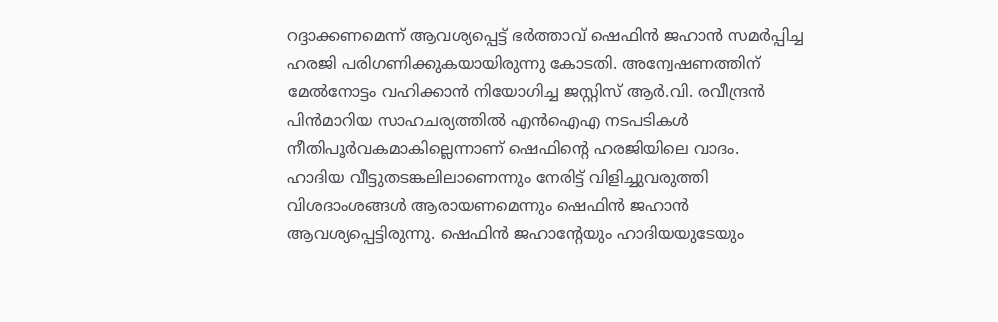റദ്ദാക്കണമെന്ന് ആവശ്യപ്പെട്ട് ഭര്‍ത്താവ് ഷെഫിന്‍ ജഹാന്‍ സമര്‍പ്പിച്ച ഹരജി പരിഗണിക്കുകയായിരുന്നു കോടതി. അന്വേഷണത്തിന് മേല്‍നോട്ടം വഹിക്കാന്‍ നിയോഗിച്ച ജസ്റ്റിസ് ആര്‍.വി. രവീന്ദ്രന്‍ പിന്‍മാറിയ സാഹചര്യത്തില്‍ എന്‍ഐഎ നടപടികള്‍ നീതിപൂര്‍വകമാകില്ലെന്നാണ് ഷെഫിന്റെ ഹരജിയിലെ വാദം.
ഹാദിയ വീട്ടുതടങ്കലിലാണെന്നും നേരിട്ട് വിളിച്ചുവരുത്തി വിശദാംശങ്ങള്‍ ആരായണമെന്നും ഷെഫിന്‍ ജഹാന്‍ ആവശ്യപ്പെട്ടിരുന്നു. ഷെഫിന്‍ ജഹാന്റേയും ഹാദിയയുടേയും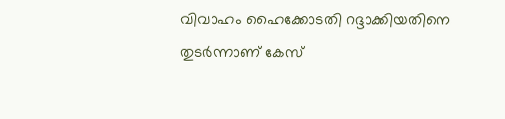വിവാഹം ഹൈക്കോടതി റദ്ദാക്കിയതിനെ തുടര്‍ന്നാണ് കേസ്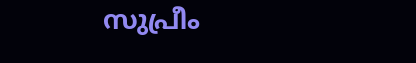സുപ്രീം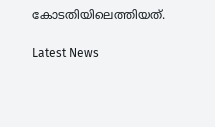കോടതിയിലെത്തിയത്.

Latest News